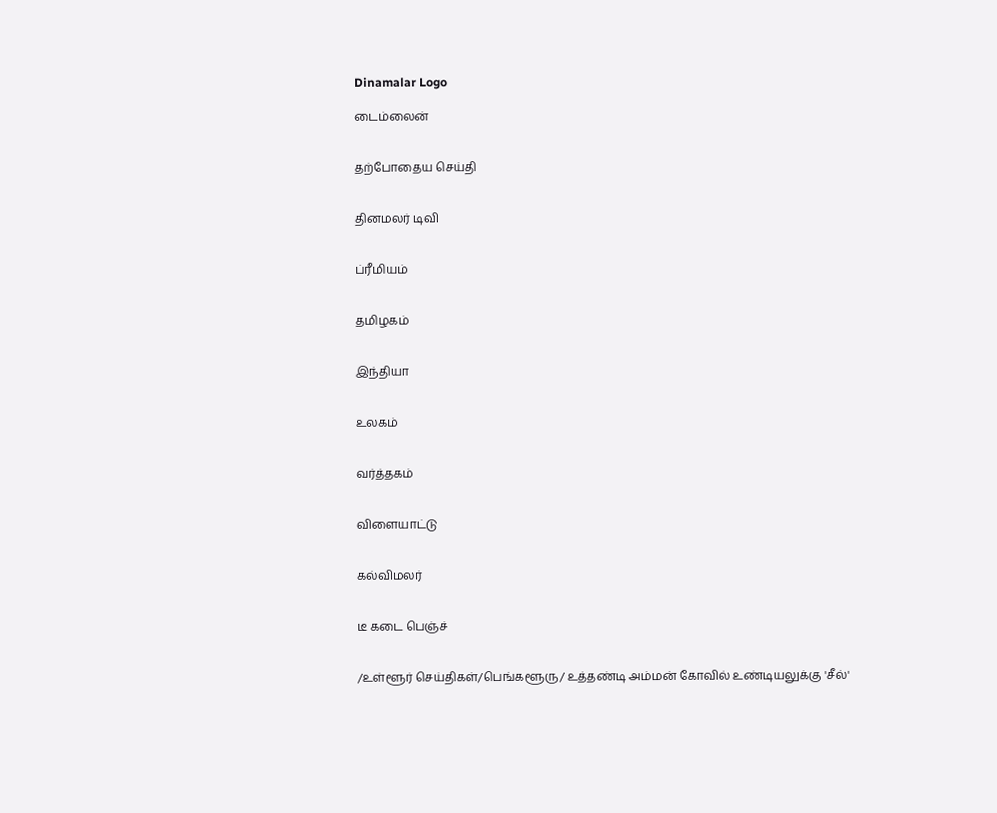Dinamalar Logo

டைம்லைன்


தற்போதைய செய்தி


தினமலர் டிவி


ப்ரீமியம்


தமிழகம்


இந்தியா


உலகம்


வர்த்தகம்


விளையாட்டு


கல்விமலர்


டீ கடை பெஞ்ச்


/உள்ளூர் செய்திகள்/பெங்களூரு/ உத்தண்டி அம்மன் கோவில் உண்டியலுக்கு 'சீல்'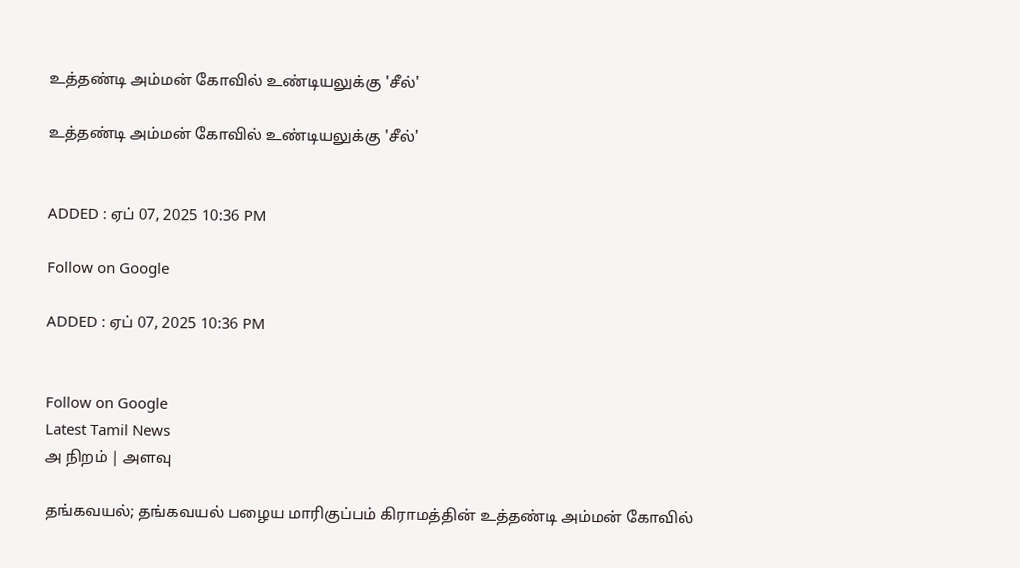உத்தண்டி அம்மன் கோவில் உண்டியலுக்கு 'சீல்'

உத்தண்டி அம்மன் கோவில் உண்டியலுக்கு 'சீல்'


ADDED : ஏப் 07, 2025 10:36 PM

Follow on Google

ADDED : ஏப் 07, 2025 10:36 PM


Follow on Google
Latest Tamil News
அ நிறம் | அளவு

தங்கவயல்; தங்கவயல் பழைய மாரிகுப்பம் கிராமத்தின் உத்தண்டி அம்மன் கோவில்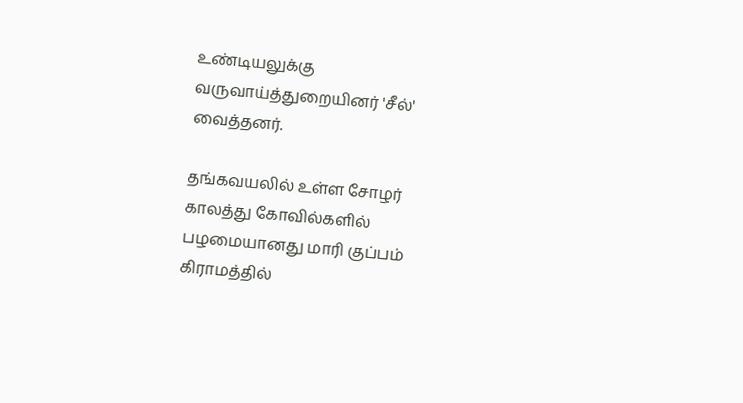உண்டியலுக்கு வருவாய்த்துறையினர் 'சீல்' வைத்தனர்.

தங்கவயலில் உள்ள சோழர் காலத்து கோவில்களில் பழமையானது மாரி குப்பம் கிராமத்தில்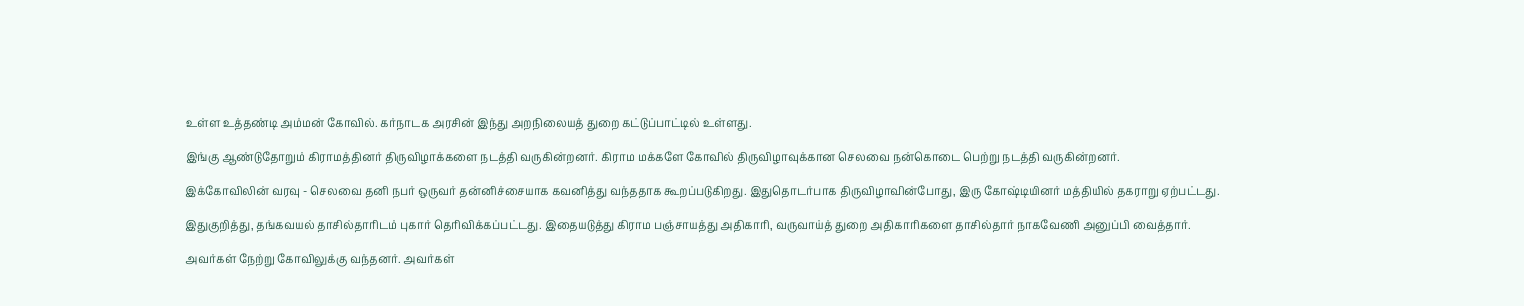உள்ள உத்தண்டி அம்மன் கோவில். கர்நாடக அரசின் இந்து அறநிலையத் துறை கட்டுப்பாட்டில் உள்ளது.

இங்கு ஆண்டுதோறும் கிராமத்தினர் திருவிழாக்களை நடத்தி வருகின்றனர். கிராம மக்களே கோவில் திருவிழாவுக்கான செலவை நன்கொடை பெற்று நடத்தி வருகின்றனர்.

இக்கோவிலின் வரவு - செலவை தனி நபர் ஒருவர் தன்னிச்சையாக கவனித்து வந்ததாக கூறப்படுகிறது. இதுதொடர்பாக திருவிழாவின்போது, இரு கோஷ்டியினர் மத்தியில் தகராறு ஏற்பட்டது.

இதுகுறித்து, தங்கவயல் தாசில்தாரிடம் புகார் தெரிவிக்கப்பட்டது. இதையடுத்து கிராம பஞ்சாயத்து அதிகாரி, வருவாய்த் துறை அதிகாரிகளை தாசில்தார் நாகவேணி அனுப்பி வைத்தார்.

அவர்கள் நேற்று கோவிலுக்கு வந்தனர். அவர்கள்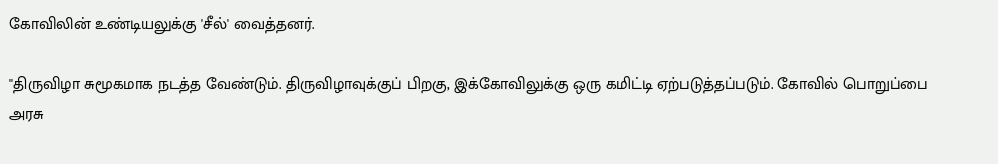கோவிலின் உண்டியலுக்கு 'சீல்' வைத்தனர்.

''திருவிழா சுமூகமாக நடத்த வேண்டும். திருவிழாவுக்குப் பிறகு, இக்கோவிலுக்கு ஒரு கமிட்டி ஏற்படுத்தப்படும். கோவில் பொறுப்பை அரசு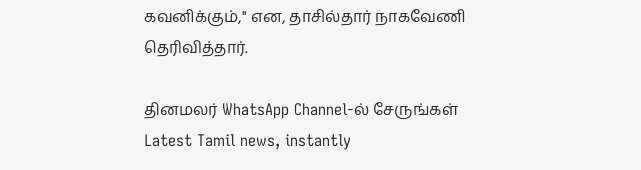கவனிக்கும்,'' என, தாசில்தார் நாகவேணி தெரிவித்தார்.

தினமலர் WhatsApp Channel-ல் சேருங்கள்
Latest Tamil news, instantly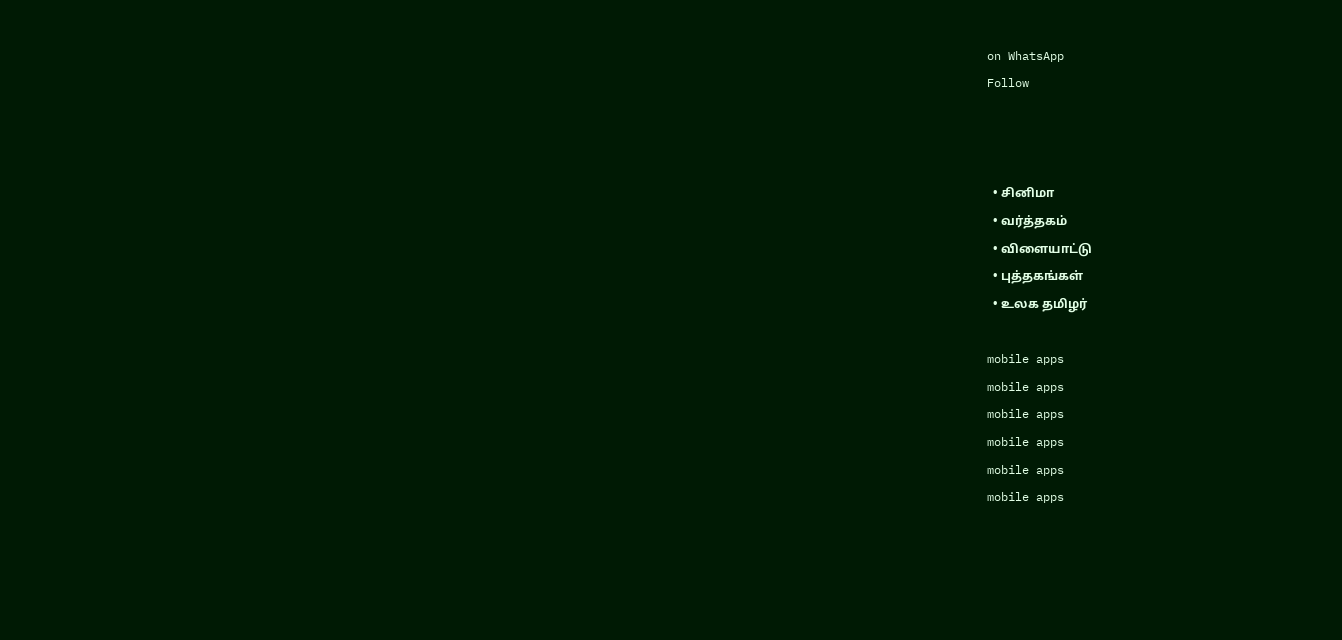on WhatsApp
Follow



  • சினிமா
  • வர்த்தகம்
  • விளையாட்டு
  • புத்தகங்கள்
  • உலக தமிழர்

mobile apps
mobile apps
mobile apps
mobile apps
mobile apps
mobile apps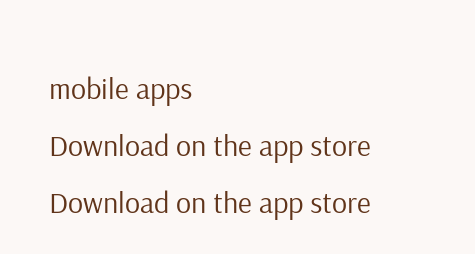mobile apps
Download on the app store
Download on the app store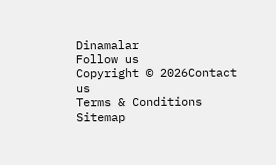Dinamalar
Follow us
Copyright © 2026Contact us
Terms & Conditions
Sitemap